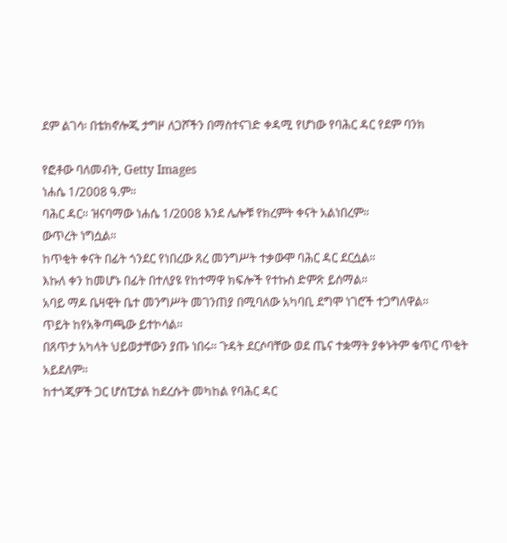ደም ልገሳ፡ በቴክኖሎጂ ታግዞ ለጋሾችን በማስተናገድ ቀዳሚ የሆነው የባሕር ዳር የደም ባንክ

የፎቶው ባለመብት, Getty Images
ነሐሴ 1/2008 ዓ.ም።
ባሕር ዳር። ዝናባማው ነሐሴ 1/2008 እንደ ሌሎቹ የክረምት ቀናት አልነበረም።
ውጥረት ነግሷል።
ከጥቂት ቀናት በፊት ጎንደር የነበረው ጸረ መንግሥት ተቃውሞ ባሕር ዳር ደርሷል።
እኩለ ቀን ከመሆኑ በፊት በተለያዩ የከተማዋ ክፍሎች የተኩስ ድምጽ ይሰማል።
አባይ ማዶ ቤዛዊት ቤተ መንግሥት መገንጠያ በሚባለው አካባቢ ደግሞ ነገሮች ተጋግለዋል።
ጥይት ከየአቅጣጫው ይተኮሳል።
በጸጥታ አካላት ህይወታቸውን ያጡ ነበሩ። ጉዳት ደርሶባቸው ወደ ጤና ተቋማት ያቀኑትም ቁጥር ጥቂት አይደለም።
ከተጎጂዎች ጋር ሆስፒታል ከደረሱት መካከል የባሕር ዳር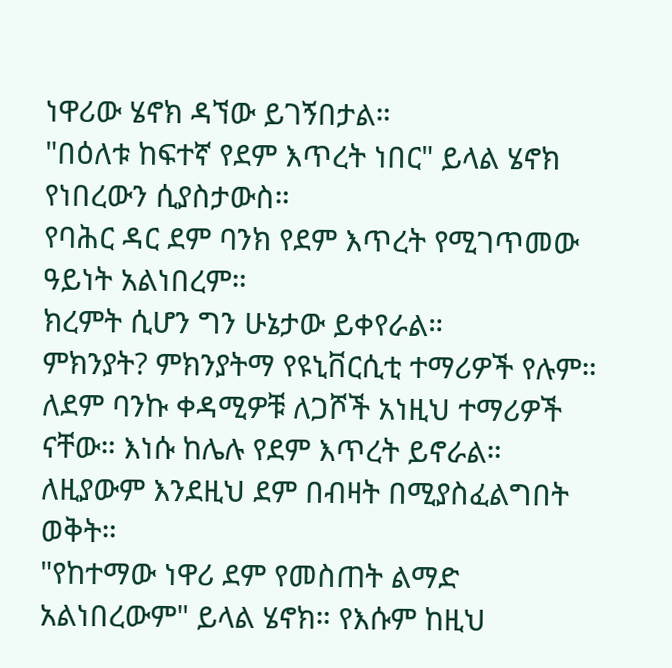ነዋሪው ሄኖክ ዳኘው ይገኝበታል።
"በዕለቱ ከፍተኛ የደም እጥረት ነበር" ይላል ሄኖክ የነበረውን ሲያስታውስ።
የባሕር ዳር ደም ባንክ የደም እጥረት የሚገጥመው ዓይነት አልነበረም።
ክረምት ሲሆን ግን ሁኔታው ይቀየራል።
ምክንያት? ምክንያትማ የዩኒቨርሲቲ ተማሪዎች የሉም።
ለደም ባንኩ ቀዳሚዎቹ ለጋሾች አነዚህ ተማሪዎች ናቸው። እነሱ ከሌሉ የደም እጥረት ይኖራል። ለዚያውም እንደዚህ ደም በብዛት በሚያስፈልግበት ወቅት።
"የከተማው ነዋሪ ደም የመስጠት ልማድ አልነበረውም" ይላል ሄኖክ። የእሱም ከዚህ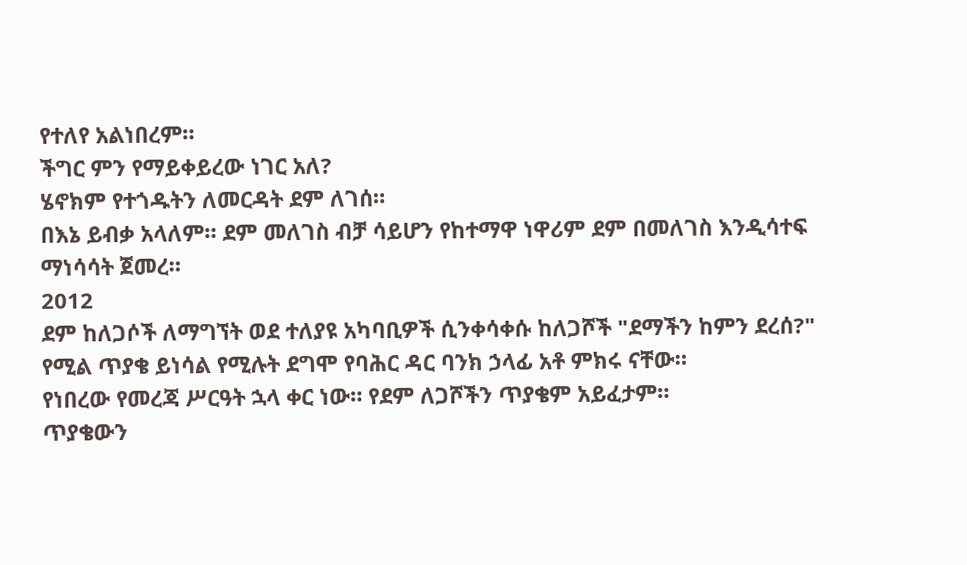የተለየ አልነበረም።
ችግር ምን የማይቀይረው ነገር አለ?
ሄኖክም የተጎዱትን ለመርዳት ደም ለገሰ።
በእኔ ይብቃ አላለም። ደም መለገስ ብቻ ሳይሆን የከተማዋ ነዋሪም ደም በመለገስ እንዲሳተፍ ማነሳሳት ጀመረ።
2012
ደም ከለጋሶች ለማግኘት ወደ ተለያዩ አካባቢዎች ሲንቀሳቀሱ ከለጋሾች "ደማችን ከምን ደረሰ?" የሚል ጥያቄ ይነሳል የሚሉት ደግሞ የባሕር ዳር ባንክ ኃላፊ አቶ ምክሩ ናቸው።
የነበረው የመረጃ ሥርዓት ኋላ ቀር ነው። የደም ለጋሾችን ጥያቄም አይፈታም።
ጥያቄውን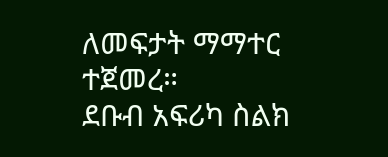ለመፍታት ማማተር ተጀመረ።
ደቡብ አፍሪካ ስልክ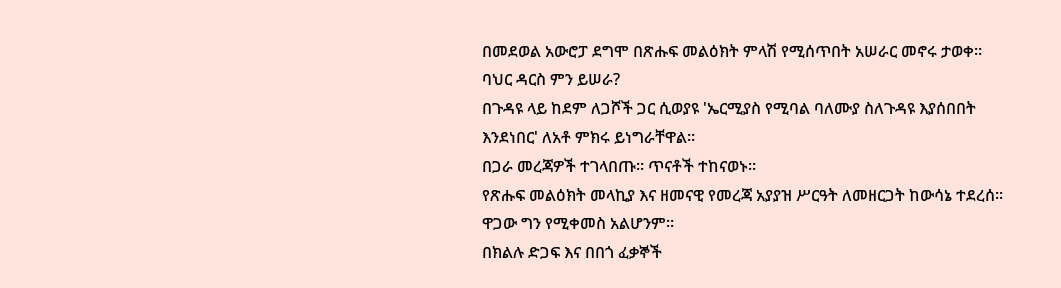በመደወል አውሮፓ ደግሞ በጽሑፍ መልዕክት ምላሽ የሚሰጥበት አሠራር መኖሩ ታወቀ።
ባህር ዳርስ ምን ይሠራ?
በጉዳዩ ላይ ከደም ለጋሾች ጋር ሲወያዩ 'ኤርሚያስ የሚባል ባለሙያ ስለጉዳዩ እያሰበበት እንደነበር' ለአቶ ምክሩ ይነግራቸዋል።
በጋራ መረጃዎች ተገላበጡ። ጥናቶች ተከናወኑ።
የጽሑፍ መልዕክት መላኪያ እና ዘመናዊ የመረጃ አያያዝ ሥርዓት ለመዘርጋት ከውሳኔ ተደረሰ።
ዋጋው ግን የሚቀመስ አልሆንም።
በክልሉ ድጋፍ እና በበጎ ፈቃኞች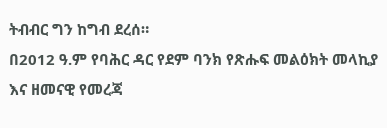ትብብር ግን ከግብ ደረሰ።
በ2012 ዓ.ም የባሕር ዳር የደም ባንክ የጽሑፍ መልዕክት መላኪያ እና ዘመናዊ የመረጃ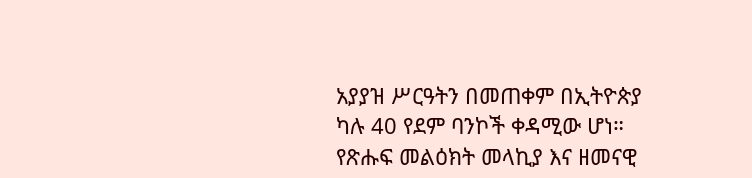አያያዝ ሥርዓትን በመጠቀም በኢትዮጵያ ካሉ 40 የደም ባንኮች ቀዳሚው ሆነ።
የጽሑፍ መልዕክት መላኪያ እና ዘመናዊ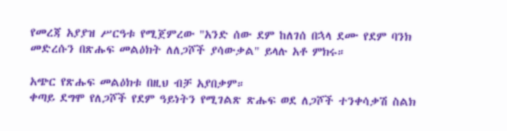የመረጃ አያያዝ ሥርዓቱ የሚጀምረው "አንድ ሰው ደም ከለገሰ በኋላ ደሙ የደም ባንክ መድረሱን በጽሑፍ መልዕክት ለለጋሾች ያሳውቃል" ይላሉ አቶ ምክሩ።

አጭር የጽሑፍ መልዕክቱ በዚህ ብቻ አያበቃም።
ቀጣይ ደግሞ የለጋሾች የደም ዓይነትን የሚገልጽ ጽሑፍ ወደ ለጋሾች ተንቀሳቃሽ ስልክ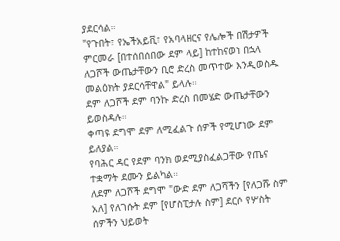ያደርሳል።
"የጉበት፣ የኤችአይቪ፣ የአባላዘርና የሌሎች በሽታዎች ምርመራ [በተሰበሰበው ደም ላይ] ከተከናወነ በኋላ ለጋሾች ውጤታቸውን ቢሮ ድረስ መጥተው እንዲወስዱ መልዕክት ያደርሳቸዋል" ይላሉ።
ደም ለጋሾች ደም ባንኩ ድረስ በመሄድ ውጤታቸውን ይወስዳሉ።
ቀጣዩ ደግሞ ደም ለሚፈልጉ ሰዎች የሚሆነው ደም ይለያል።
የባሕር ዳር የደም ባንክ ወደሚያስፈልጋቸው የጤና ተቋማት ደሙን ይልካል።
ለደም ለጋሾች ደግሞ "ውድ ደም ለጋሻችን [የለጋሹ ስም አለ] የለገሱት ደም [የሆስፒታሉ ስም] ደርሶ የሦስት ሰዎችን ህይወት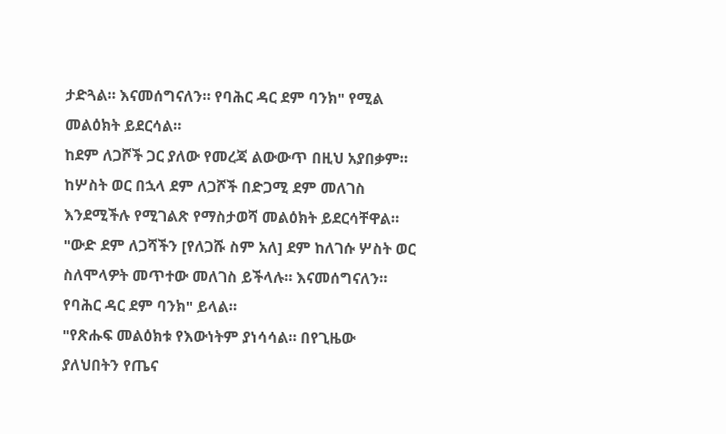ታድጓል። እናመሰግናለን። የባሕር ዳር ደም ባንክ" የሚል መልዕክት ይደርሳል።
ከደም ለጋሾች ጋር ያለው የመረጃ ልውውጥ በዚህ አያበቃም።
ከሦስት ወር በኋላ ደም ለጋሾች በድጋሚ ደም መለገስ እንደሚችሉ የሚገልጽ የማስታወሻ መልዕክት ይደርሳቸዋል።
"ውድ ደም ለጋሻችን [የለጋሹ ስም አለ] ደም ከለገሱ ሦስት ወር ስለሞላዎት መጥተው መለገስ ይችላሉ። እናመሰግናለን። የባሕር ዳር ደም ባንክ" ይላል።
"የጽሑፍ መልዕክቱ የእውነትም ያነሳሳል። በየጊዜው ያለህበትን የጤና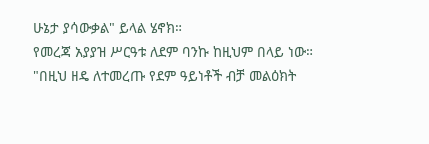ሁኔታ ያሳውቃል" ይላል ሄኖክ።
የመረጃ አያያዝ ሥርዓቱ ለደም ባንኩ ከዚህም በላይ ነው።
"በዚህ ዘዴ ለተመረጡ የደም ዓይነቶች ብቻ መልዕክት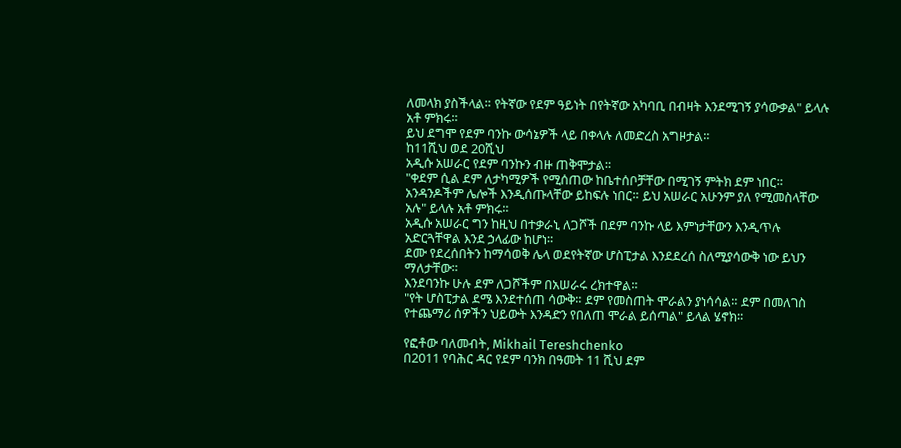ለመላክ ያስችላል። የትኛው የደም ዓይነት በየትኛው አካባቢ በብዛት እንደሚገኝ ያሳውቃል" ይላሉ አቶ ምክሩ።
ይህ ደግሞ የደም ባንኩ ውሳኔዎች ላይ በቀላሉ ለመድረስ አግዞታል።
ከ11ሺህ ወደ 20ሺህ
አዲሱ አሠራር የደም ባንኩን ብዙ ጠቅሞታል።
"ቀደም ሲል ደም ለታካሚዎች የሚሰጠው ከቤተሰቦቻቸው በሚገኝ ምትክ ደም ነበር። አንዳንዶችም ሌሎች እንዲሰጡላቸው ይከፍሉ ነበር። ይህ አሠራር አሁንም ያለ የሚመስላቸው አሉ" ይላሉ አቶ ምክሩ።
አዲሱ አሠራር ግን ከዚህ በተቃራኒ ለጋሾች በደም ባንኩ ላይ እምነታቸውን እንዲጥሉ አድርጓቸዋል እንደ ኃላፊው ከሆነ።
ደሙ የደረሰበትን ከማሳወቅ ሌላ ወደየትኛው ሆስፒታል እንደደረሰ ስለሚያሳውቅ ነው ይህን ማለታቸው።
እንደባንኩ ሁሉ ደም ለጋሾችም በአሠራሩ ረክተዋል።
"የት ሆስፒታል ደሜ እንደተሰጠ ሳውቅ። ደም የመስጠት ሞራልን ያነሳሳል። ደም በመለገስ የተጨማሪ ሰዎችን ህይውት እንዳድን የበለጠ ሞራል ይሰጣል" ይላል ሄኖክ።

የፎቶው ባለመብት, Mikhail Tereshchenko
በ2011 የባሕር ዳር የደም ባንክ በዓመት 11 ሺህ ደም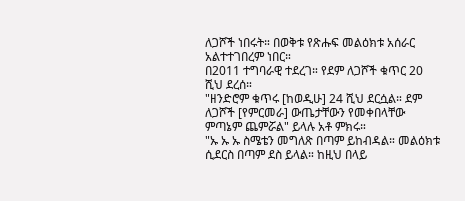ለጋሾች ነበሩት። በወቅቱ የጽሑፍ መልዕክቱ አሰራር አልተተገበረም ነበር።
በ2011 ተግባራዊ ተደረገ። የደም ለጋሾች ቁጥር 20 ሺህ ደረሰ።
"ዘንድሮም ቁጥሩ [ከወዲሁ] 24 ሺህ ደርሷል። ደም ለጋሾች [የምርመራ] ውጤታቸውን የመቀበላቸው ምጣኔም ጨምሯል" ይላሉ አቶ ምክሩ።
"ኡ ኡ ኡ ስሜቴን መግለጽ በጣም ይከብዳል። መልዕክቱ ሲደርስ በጣም ደስ ይላል። ከዚህ በላይ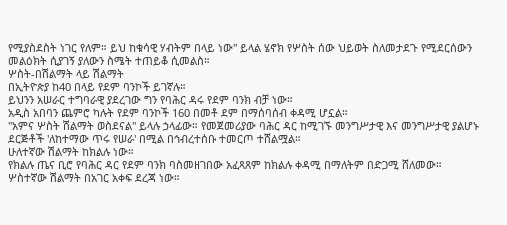የሚያስደስት ነገር የለም። ይህ ከቁሳዊ ሃብትም በላይ ነው" ይላል ሄኖክ የሦስት ሰው ህይወት ስለመታደጉ የሚደርሰውን መልዕክት ሲያገኝ ያለውን ስሜት ተጠይቆ ሲመልስ።
ሦስት-በሽልማት ላይ ሽልማት
በኢትዮጵያ ከ40 በላይ የደም ባንኮች ይገኛሉ።
ይህንን አሠራር ተግባራዊ ያደረገው ግን የባሕር ዳሩ የደም ባንክ ብቻ ነው።
አዲስ አበባን ጨምሮ ካሉት የደም ባንኮች 160 በመቶ ደም በማሰባሰብ ቀዳሚ ሆኗል።
"አምና ሦስት ሽልማት ወስደናል" ይላሉ ኃላፊው። የመጀመሪያው ባሕር ዳር ከሚገኙ መንግሥታዊ እና መንግሥታዊ ያልሆኑ ደርጅቶች 'ለከተማው ጥሩ የሠራ' በሚል በኅብረተሰቡ ተመርጦ ተሸልሟል።
ሁለተኛው ሽልማት ከክልሉ ነው።
የክልሉ ጤና ቢሮ የባሕር ዳር የደም ባንክ ባስመዘገበው አፈጻጸም ከክልሉ ቀዳሚ በማለትም በድጋሚ ሸለመው።
ሦስተኛው ሽልማት በአገር አቀፍ ደረጃ ነው።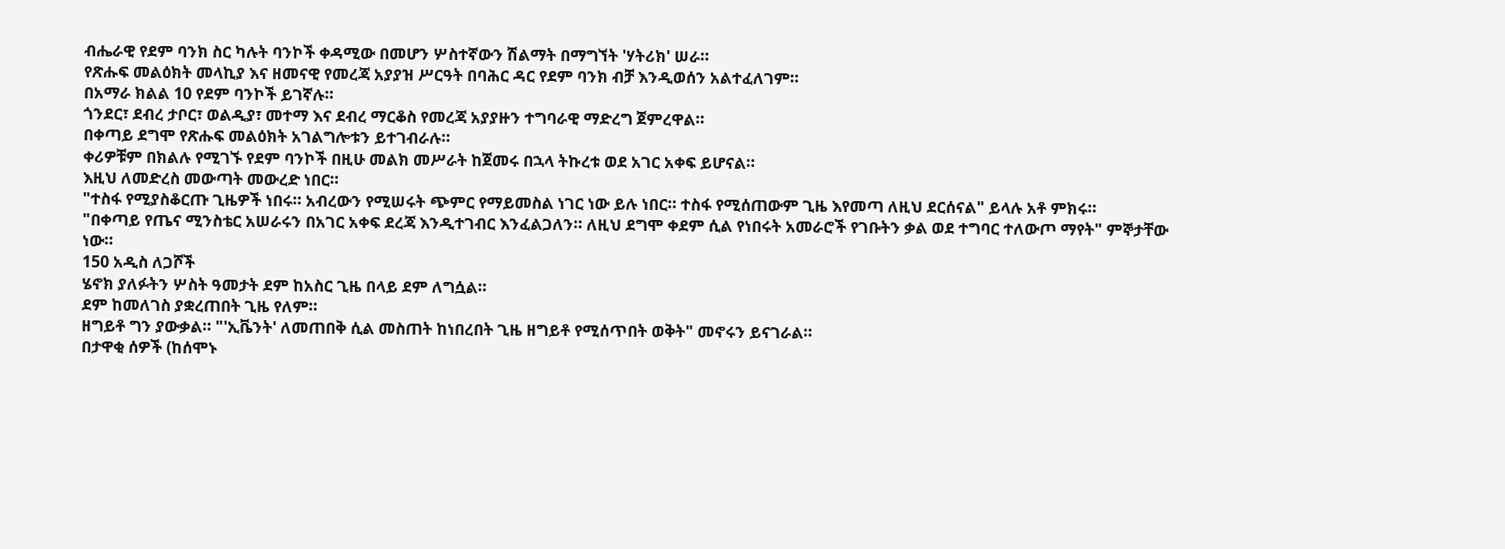ብሔራዊ የደም ባንክ ስር ካሉት ባንኮች ቀዳሚው በመሆን ሦስተኛውን ሽልማት በማግኘት 'ሃትሪክ' ሠራ።
የጽሑፍ መልዕክት መላኪያ እና ዘመናዊ የመረጃ አያያዝ ሥርዓት በባሕር ዳር የደም ባንክ ብቻ እንዲወሰን አልተፈለገም።
በአማራ ክልል 10 የደም ባንኮች ይገኛሉ።
ጎንደር፣ ደብረ ታቦር፣ ወልዲያ፣ መተማ እና ደብረ ማርቆስ የመረጃ አያያዙን ተግባራዊ ማድረግ ጀምረዋል።
በቀጣይ ደግሞ የጽሑፍ መልዕክት አገልግሎቱን ይተገብራሉ።
ቀሪዎቹም በክልሉ የሚገኙ የደም ባንኮች በዚሁ መልክ መሥራት ከጀመሩ በኋላ ትኩረቱ ወደ አገር አቀፍ ይሆናል።
እዚህ ለመድረስ መውጣት መውረድ ነበር።
"ተስፋ የሚያስቆርጡ ጊዜዎች ነበሩ። አብረውን የሚሠሩት ጭምር የማይመስል ነገር ነው ይሉ ነበር። ተስፋ የሚሰጠውም ጊዜ እየመጣ ለዚህ ደርሰናል" ይላሉ አቶ ምክሩ።
"በቀጣይ የጤና ሚንስቴር አሠራሩን በአገር አቀፍ ደረጃ እንዲተገብር እንፈልጋለን። ለዚህ ደግሞ ቀደም ሲል የነበሩት አመራሮች የገቡትን ቃል ወደ ተግባር ተለውጦ ማየት" ምኞታቸው ነው።
150 አዲስ ለጋሾች
ሄኖክ ያለፉትን ሦስት ዓመታት ደም ከአስር ጊዜ በላይ ደም ለግሷል።
ደም ከመለገስ ያቋረጠበት ጊዜ የለም።
ዘግይቶ ግን ያውቃል። "'ኢቬንት' ለመጠበቅ ሲል መስጠት ከነበረበት ጊዜ ዘግይቶ የሚሰጥበት ወቅት" መኖሩን ይናገራል።
በታዋቂ ሰዎች (ከሰሞኑ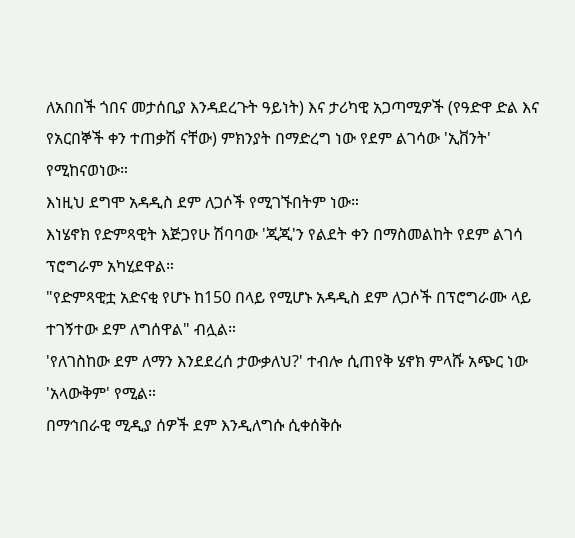ለአበበች ጎበና መታሰቢያ እንዳደረጉት ዓይነት) እና ታሪካዊ አጋጣሚዎች (የዓድዋ ድል እና የአርበኞች ቀን ተጠቃሽ ናቸው) ምክንያት በማድረግ ነው የደም ልገሳው 'ኢቨንት' የሚከናወነው።
እነዚህ ደግሞ አዳዲስ ደም ለጋሶች የሚገኙበትም ነው።
እነሄኖክ የድምጻዊት እጅጋየሁ ሽባባው 'ጂጂ'ን የልደት ቀን በማስመልከት የደም ልገሳ ፕሮግራም አካሂደዋል።
"የድምጻዊቷ አድናቂ የሆኑ ከ150 በላይ የሚሆኑ አዳዲስ ደም ለጋሶች በፕሮግራሙ ላይ ተገኝተው ደም ለግሰዋል" ብሏል።
'የለገስከው ደም ለማን እንደደረሰ ታውቃለህ?' ተብሎ ሲጠየቅ ሄኖክ ምላሹ አጭር ነው 'አላውቅም' የሚል።
በማኅበራዊ ሚዲያ ሰዎች ደም እንዲለግሱ ሲቀሰቅሱ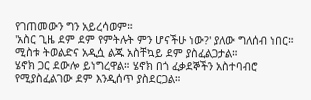የገጠመውን ግን አይረሳወም።
'አስር ጊዜ ደም ደም የምትሉት ምን ሆናችሁ ነው?' ያለው ግለሰብ ነበር።
ሚስቱ ትወልድና አዲሷ ልጁ አስቸኳይ ደም ያስፈልጋታል።
ሄኖክ ጋር ደውሎ ይነግረዋል። ሄኖክ በጎ ፈቃደኞችን አስተባብሮ የሚያስፈልገው ደም እንዲሰጥ ያስደርጋል።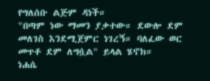የግለሰቡ ልጅም ዳነች።
"በጣም ነው ማመን ያቃተው። ደውሎ ደም መለገስ እንደሚጀምር ነገረኝ። ባለፈው ወር መጥቶ ደም ለግሷል" ይላል ሄኖክ።
ነሐሴ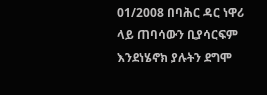01/2008 በባሕር ዳር ነዋሪ ላይ ጠባሳውን ቢያሳርፍም እንደነሄኖክ ያሉትን ደግሞ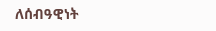ለሰብዓዊነት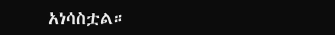አነሳስቷል።